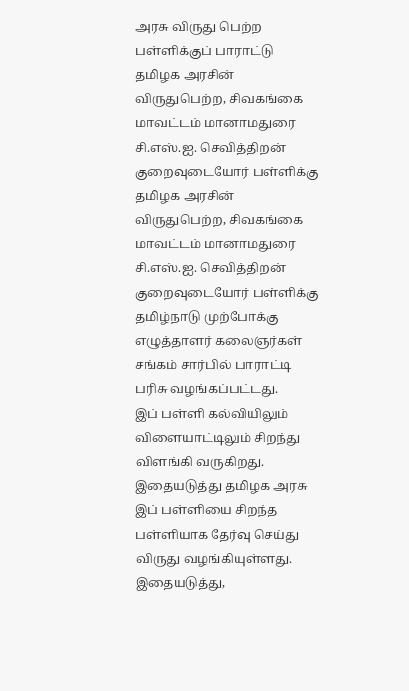அரசு விருது பெற்ற பள்ளிக்குப் பாராட்டு
தமிழக அரசின் விருதுபெற்ற, சிவகங்கை மாவட்டம் மானாமதுரை சி.எஸ்.ஐ. செவித்திறன் குறைவுடையோர் பள்ளிக்கு
தமிழக அரசின் விருதுபெற்ற, சிவகங்கை மாவட்டம் மானாமதுரை சி.எஸ்.ஐ. செவித்திறன் குறைவுடையோர் பள்ளிக்கு தமிழ்நாடு முற்போக்கு எழுத்தாளர் கலைஞர்கள் சங்கம் சார்பில் பாராட்டி பரிசு வழங்கப்பட்டது.
இப் பள்ளி கல்வியிலும் விளையாட்டிலும் சிறந்து விளங்கி வருகிறது. இதையடுத்து தமிழக அரசு இப் பள்ளியை சிறந்த பள்ளியாக தேர்வு செய்து விருது வழங்கியுள்ளது.
இதையடுத்து,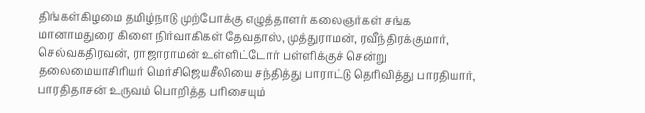திங்கள்கிழமை தமிழ்நாடு முற்போக்கு எழுத்தாளர் கலைஞர்கள் சங்க மானாமதுரை கிளை நிர்வாகிகள் தேவதாஸ், முத்துராமன், ரவீந்திரக்குமார், செல்வகதிரவன், ராஜாராமன் உள்ளிட்டோர் பள்ளிக்குச் சென்று தலைமையாசிரியர் மெர்சிஜெயசீலியை சந்தித்து பாராட்டு தெரிவித்து பாரதியார், பாரதிதாசன் உருவம் பொறித்த பரிசையும்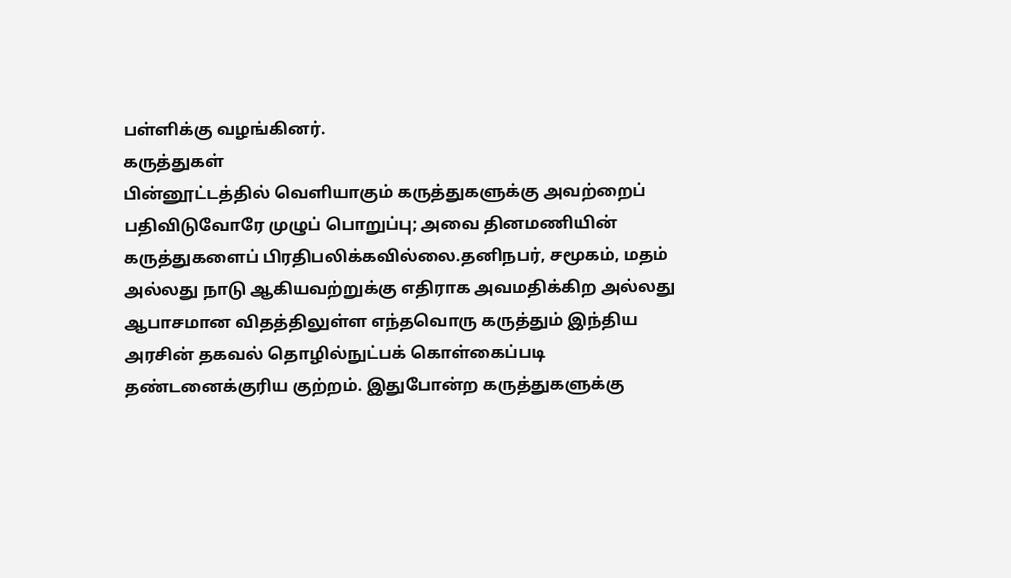பள்ளிக்கு வழங்கினர்.
கருத்துகள்
பின்னூட்டத்தில் வெளியாகும் கருத்துகளுக்கு அவற்றைப் பதிவிடுவோரே முழுப் பொறுப்பு; அவை தினமணியின் கருத்துகளைப் பிரதிபலிக்கவில்லை.தனிநபர், சமூகம், மதம் அல்லது நாடு ஆகியவற்றுக்கு எதிராக அவமதிக்கிற அல்லது ஆபாசமான விதத்திலுள்ள எந்தவொரு கருத்தும் இந்திய அரசின் தகவல் தொழில்நுட்பக் கொள்கைப்படி தண்டனைக்குரிய குற்றம். இதுபோன்ற கருத்துகளுக்கு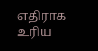எதிராக உரிய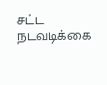சட்ட நடவடிக்கை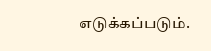எடுக்கப்படும்.